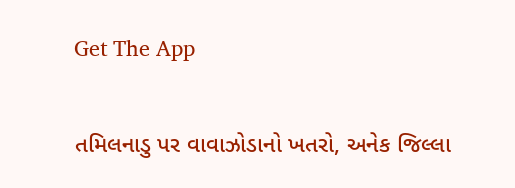Get The App

તમિલનાડુ પર વાવાઝોડાનો ખતરો, અનેક જિલ્લા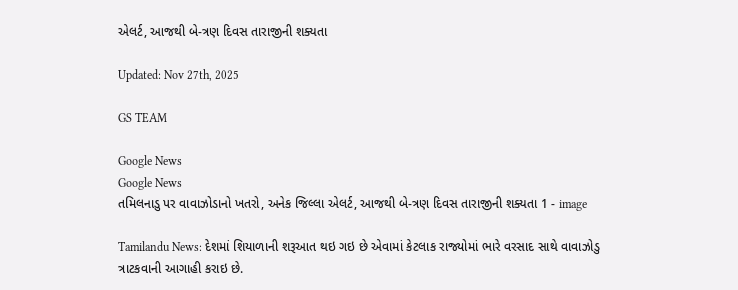એલર્ટ, આજથી બે-ત્રણ દિવસ તારાજીની શક્યતા

Updated: Nov 27th, 2025

GS TEAM

Google News
Google News
તમિલનાડુ પર વાવાઝોડાનો ખતરો, અનેક જિલ્લા એલર્ટ, આજથી બે-ત્રણ દિવસ તારાજીની શક્યતા 1 - image

Tamilandu News: દેશમાં શિયાળાની શરૂઆત થઇ ગઇ છે એવામાં કેટલાક રાજ્યોમાં ભારે વરસાદ સાથે વાવાઝોડુ ત્રાટકવાની આગાહી કરાઇ છે.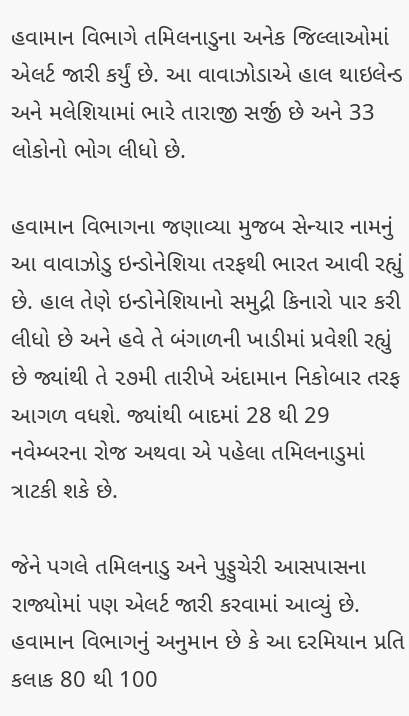હવામાન વિભાગે તમિલનાડુના અનેક જિલ્લાઓમાં એલર્ટ જારી કર્યું છે. આ વાવાઝોડાએ હાલ થાઇલેન્ડ અને મલેશિયામાં ભારે તારાજી સર્જી છે અને 33 લોકોનો ભોગ લીધો છે.

હવામાન વિભાગના જણાવ્યા મુજબ સેન્યાર નામનું આ વાવાઝોડુ ઇન્ડોનેશિયા તરફથી ભારત આવી રહ્યું છે. હાલ તેણે ઇન્ડોનેશિયાનો સમુદ્રી કિનારો પાર કરી લીધો છે અને હવે તે બંગાળની ખાડીમાં પ્રવેશી રહ્યું છે જ્યાંથી તે ૨૭મી તારીખે અંદામાન નિકોબાર તરફ આગળ વધશે. જ્યાંથી બાદમાં 28 થી 29 નવેમ્બરના રોજ અથવા એ પહેલા તમિલનાડુમાં ત્રાટકી શકે છે.

જેને પગલે તમિલનાડુ અને પુડ્ડુચેરી આસપાસના રાજ્યોમાં પણ એલર્ટ જારી કરવામાં આવ્યું છે. હવામાન વિભાગનું અનુમાન છે કે આ દરમિયાન પ્રતિ કલાક 80 થી 100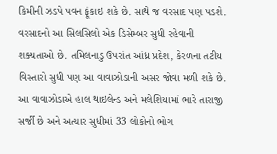કિમીની ઝડપે પવન ફૂંકાઇ શકે છે. સાથે જ વરસાદ પણ પડશે. વરસાદનો આ સિલસિલો એક ડિસેમ્બર સુધી રહેવાની શક્યતાઓ છે. તમિલનાડુ ઉપરાંત આંધ્ર પ્રદેશ, કેરળના તટીય વિસ્તારો સુધી પણ આ વાવાઝોડાની અસર જોવા મળી શકે છે. આ વાવાઝોડાએ હાલ થાઇલેન્ડ અને મલેશિયામાં ભારે તારાજી સર્જી છે અને અત્યાર સુધીમાં 33 લોકોનો ભોગ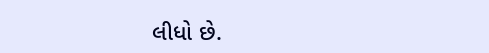લીધો છે.